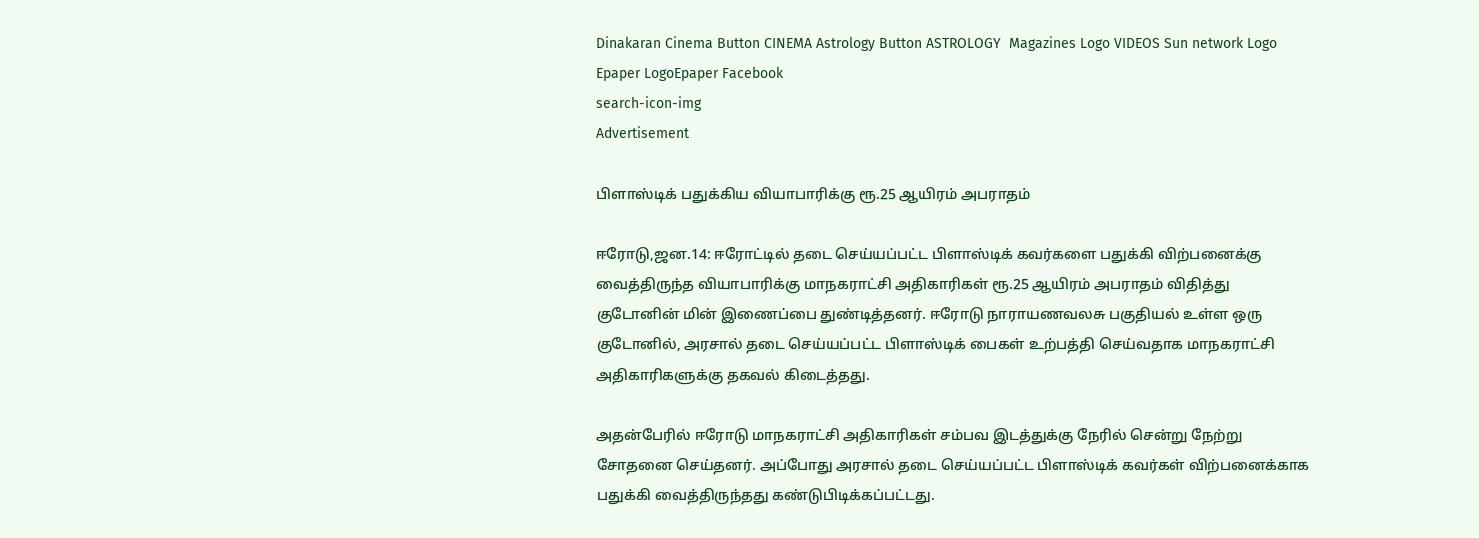Dinakaran Cinema Button CINEMA Astrology Button ASTROLOGY  Magazines Logo VIDEOS Sun network Logo Epaper LogoEpaper Facebook
search-icon-img
Advertisement

பிளாஸ்டிக் பதுக்கிய வியாபாரிக்கு ரூ.25 ஆயிரம் அபராதம்

ஈரோடு,ஜன.14: ஈரோட்டில் தடை செய்யப்பட்ட பிளாஸ்டிக் கவர்களை பதுக்கி விற்பனைக்கு வைத்திருந்த வியாபாரிக்கு மாநகராட்சி அதிகாரிகள் ரூ.25 ஆயிரம் அபராதம் விதித்து குடோனின் மின் இணைப்பை துண்டித்தனர். ஈரோடு நாராயணவலசு பகுதியல் உள்ள ஒரு குடோனில், அரசால் தடை செய்யப்பட்ட பிளாஸ்டிக் பைகள் உற்பத்தி செய்வதாக மாநகராட்சி அதிகாரிகளுக்கு தகவல் கிடைத்தது.

அதன்பேரில் ஈரோடு மாநகராட்சி அதிகாரிகள் சம்பவ இடத்துக்கு நேரில் சென்று நேற்று சோதனை செய்தனர். அப்போது அரசால் தடை செய்யப்பட்ட பிளாஸ்டிக் கவர்கள் விற்பனைக்காக பதுக்கி வைத்திருந்தது கண்டுபிடிக்கப்பட்டது.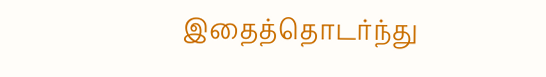இதைத்தொடர்ந்து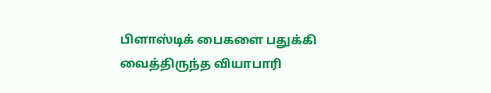பிளாஸ்டிக் பைகளை பதுக்கி வைத்திருந்த வியாபாரி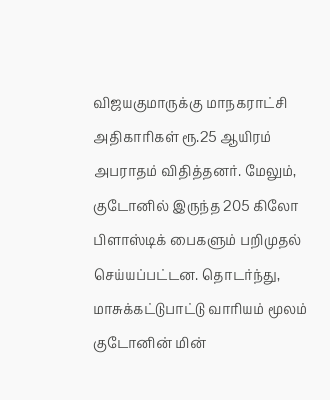விஜயகுமாருக்கு மாநகராட்சி அதிகாரிகள் ரூ.25 ஆயிரம் அபராதம் விதித்தனர். மேலும், குடோனில் இருந்த 205 கிலோ பிளாஸ்டிக் பைகளும் பறிமுதல் செய்யப்பட்டன. தொடர்ந்து, மாசுக்கட்டுபாட்டு வாரியம் மூலம் குடோனின் மின்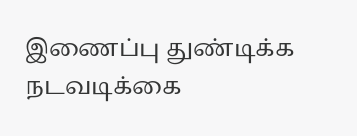இணைப்பு துண்டிக்க நடவடிக்கை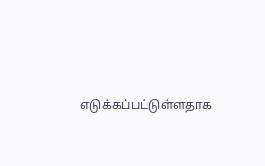எடுக்கப்பட்டுள்ளதாக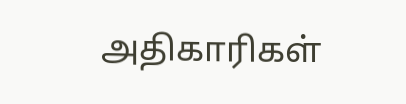அதிகாரிகள்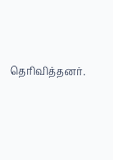தெரிவித்தனர்.